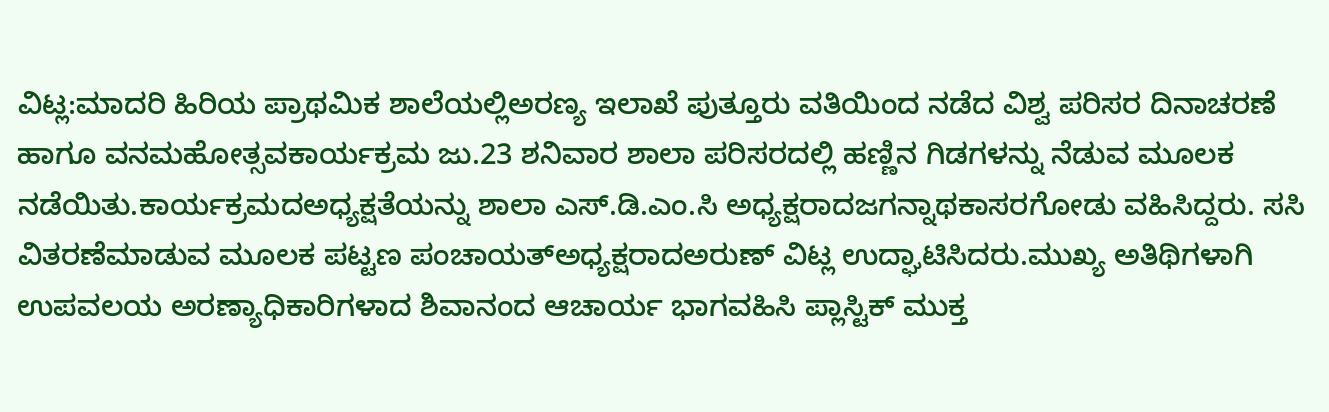ವಿಟ್ಲ:ಮಾದರಿ ಹಿರಿಯ ಪ್ರಾಥಮಿಕ ಶಾಲೆಯಲ್ಲಿಅರಣ್ಯ ಇಲಾಖೆ ಪುತ್ತೂರು ವತಿಯಿಂದ ನಡೆದ ವಿಶ್ವ ಪರಿಸರ ದಿನಾಚರಣೆ ಹಾಗೂ ವನಮಹೋತ್ಸವಕಾರ್ಯಕ್ರಮ ಜು.23 ಶನಿವಾರ ಶಾಲಾ ಪರಿಸರದಲ್ಲಿ ಹಣ್ಣಿನ ಗಿಡಗಳನ್ನು ನೆಡುವ ಮೂಲಕ ನಡೆಯಿತು.ಕಾರ್ಯಕ್ರಮದಅಧ್ಯಕ್ಷತೆಯನ್ನು ಶಾಲಾ ಎಸ್.ಡಿ.ಎಂ.ಸಿ ಅಧ್ಯಕ್ಷರಾದಜಗನ್ನಾಥಕಾಸರಗೋಡು ವಹಿಸಿದ್ದರು. ಸಸಿ ವಿತರಣೆಮಾಡುವ ಮೂಲಕ ಪಟ್ಟಣ ಪಂಚಾಯತ್ಅಧ್ಯಕ್ಷರಾದಅರುಣ್ ವಿಟ್ಲ ಉದ್ಘಾಟಿಸಿದರು.ಮುಖ್ಯ ಅತಿಥಿಗಳಾಗಿ ಉಪವಲಯ ಅರಣ್ಯಾಧಿಕಾರಿಗಳಾದ ಶಿವಾನಂದ ಆಚಾರ್ಯ ಭಾಗವಹಿಸಿ ಪ್ಲಾಸ್ಟಿಕ್ ಮುಕ್ತ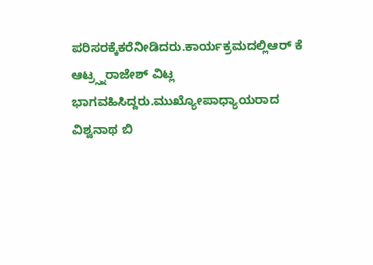ಪರಿಸರಕ್ಕೆಕರೆನೀಡಿದರು.ಕಾರ್ಯಕ್ರಮದಲ್ಲಿಆರ್ ಕೆ ಆಟ್ರ್ಸ್ನರಾಜೇಶ್ ವಿಟ್ಲ ಭಾಗವಹಿಸಿದ್ದರು.ಮುಖ್ಯೋಪಾಧ್ಯಾಯರಾದ ವಿಶ್ವನಾಥ ಬಿ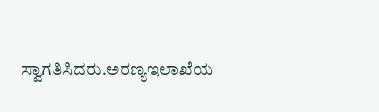ಸ್ವಾಗತಿಸಿದರು.ಅರಣ್ಯಇಲಾಖೆಯ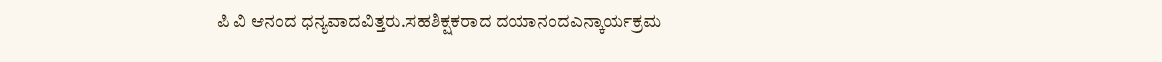ಪಿ ವಿ ಆನಂದ ಧನ್ಯವಾದವಿತ್ತರು.ಸಹಶಿಕ್ಷಕರಾದ ದಯಾನಂದಎನ್ಕಾರ್ಯಕ್ರಮ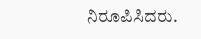ನಿರೂಪಿಸಿದರು.